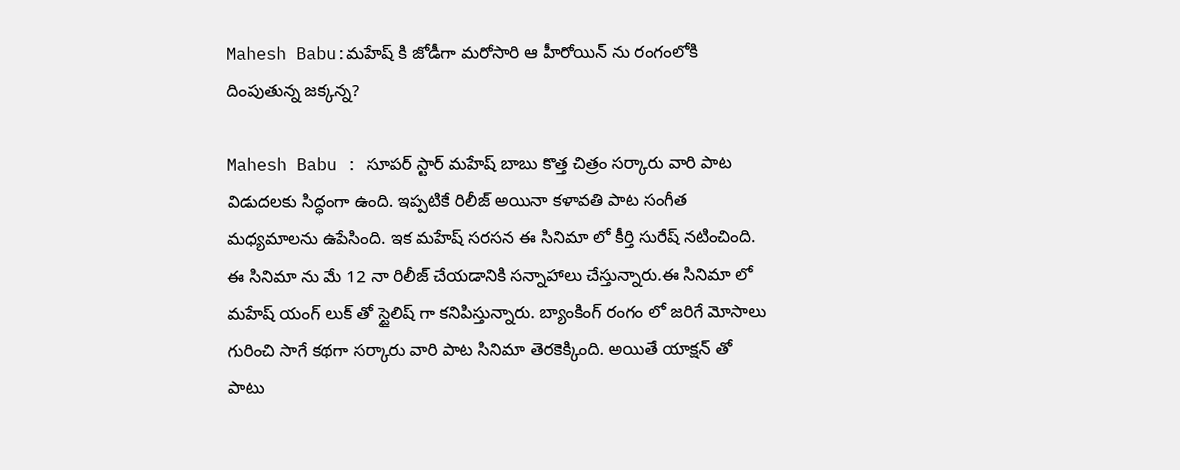Mahesh Babu:మహేష్ కి జోడీగా మరోసారి ఆ హీరోయిన్ ను రంగంలోకి దింపుతున్న జక్కన్న?

Mahesh Babu : సూపర్ స్టార్ మహేష్ బాబు కొత్త చిత్రం సర్కారు వారి పాట విడుదలకు సిద్ధంగా ఉంది. ఇప్పటికే రిలీజ్ అయినా కళావతి పాట సంగీత మధ్యమాలను ఉపేసింది. ఇక మహేష్ సరసన ఈ సినిమా లో కీర్తి సురేష్ నటించింది. ఈ సినిమా ను మే 12 నా రిలీజ్ చేయడానికి సన్నాహాలు చేస్తున్నారు.ఈ సినిమా లో మహేష్ యంగ్ లుక్ తో స్టైలిష్ గా కనిపిస్తున్నారు. బ్యాంకింగ్ రంగం లో జరిగే మోసాలు గురించి సాగే కథగా సర్కారు వారి పాట సినిమా తెరకెక్కింది. అయితే యాక్షన్ తో పాటు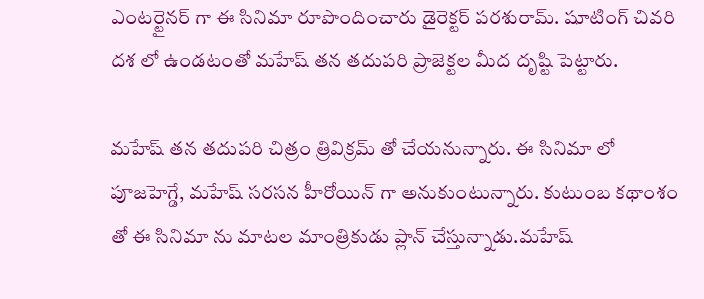ఎంటర్టైనర్ గా ఈ సినిమా రూపొందించారు డైరెక్టర్ పరశురామ్. షూటింగ్ చివరి దశ లో ఉండటంతో మహేష్ తన తదుపరి ప్రాజెక్టల మీద దృష్టి పెట్టారు.

మహేష్ తన తదుపరి చిత్రం త్రివిక్రమ్ తో చేయనున్నారు. ఈ సినిమా లో పూజహెగ్డే, మహేష్ సరసన హీరోయిన్ గా అనుకుంటున్నారు. కుటుంబ కథాంశం తో ఈ సినిమా ను మాటల మాంత్రికుడు ప్లాన్ చేస్తున్నాడు.మహేష్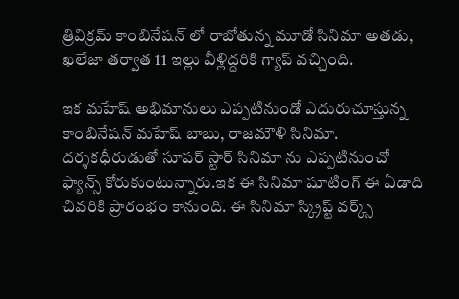త్రివిక్రమ్ కాంబినేషన్ లో రాబోతున్న మూడో సినిమా అతడు, ఖలేజా తర్వాత 11 ఇల్లు వీళ్లిద్దరికి గ్యాప్ వచ్చింది.

ఇక మహేష్ అభిమానులు ఎప్పటినుండో ఎదురుచూస్తున్న కాంబినేషన్ మహేష్ బాబు, రాజమౌళి సినిమా. దర్శకధీరుడుతో సూపర్ స్టార్ సినిమా ను ఎప్పటినుంచో ఫ్యాన్స్ కోరుకుంటున్నారు.ఇక ఈ సినిమా షూటింగ్ ఈ ఏడాది చివరికి ప్రారంభం కానుంది. ఈ సినిమా స్క్రిప్ట్ వర్క్స్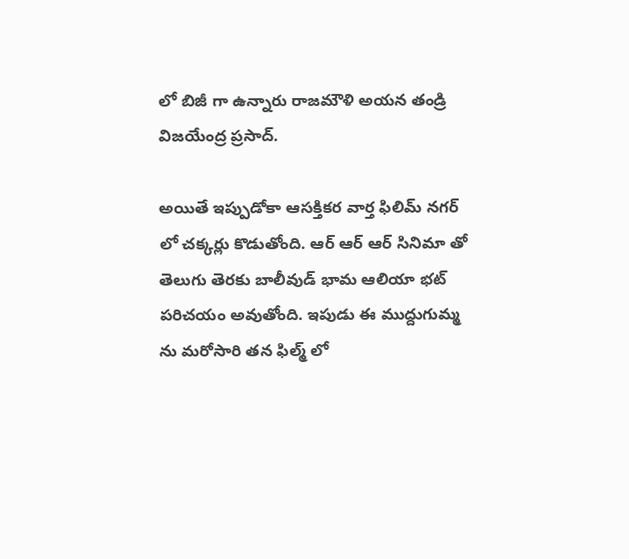లో బిజీ గా ఉన్నారు రాజమౌళి అయన తండ్రి విజయేంద్ర ప్రసాద్.

అయితే ఇప్పుడోకా ఆసక్తికర వార్త ఫిలిమ్ నగర్ లో చక్కర్లు కొడుతోంది. ఆర్ ఆర్ ఆర్ సినిమా తో తెలుగు తెరకు బాలీవుడ్ భామ ఆలియా భట్ పరిచయం అవుతోంది. ఇపుడు ఈ ముద్దుగుమ్మ ను మరోసారి తన ఫిల్మ్ లో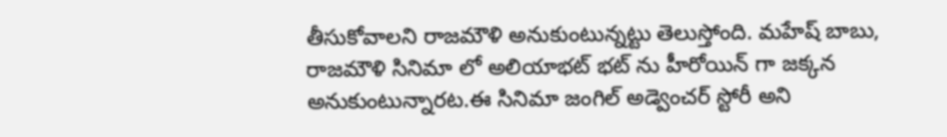తీసుకోవాలని రాజమౌళి అనుకుంటున్నట్టు తెలుస్తోంది. మహేష్ బాబు, రాజమౌళి సినిమా లో అలియాభట్ భట్ ను హీరోయిన్ గా జక్కన అనుకుంటున్నారట.ఈ సినిమా జంగిల్ అడ్వెంచర్ స్టోరీ అని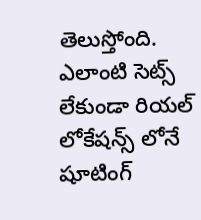తెలుస్తోంది. ఎలాంటి సెట్స్ లేకుండా రియల్ లోకేషన్స్ లోనే షూటింగ్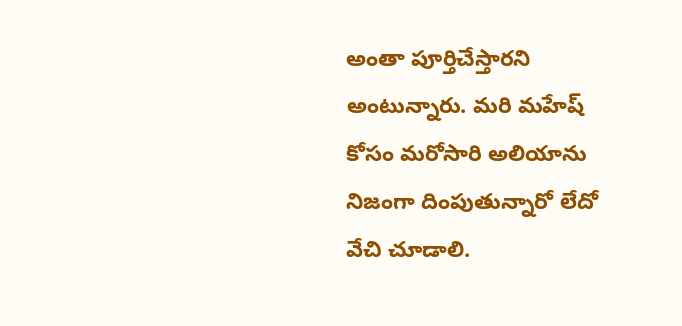అంతా పూర్తిచేస్తారని అంటున్నారు. మరి మహేష్ కోసం మరోసారి అలియాను నిజంగా దింపుతున్నారో లేదో వేచి చూడాలి.